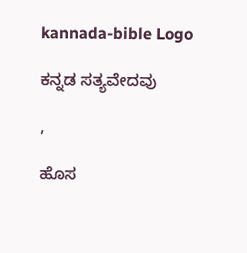kannada-bible Logo

ಕನ್ನಡ ಸತ್ಯವೇದವು

,

ಹೊಸ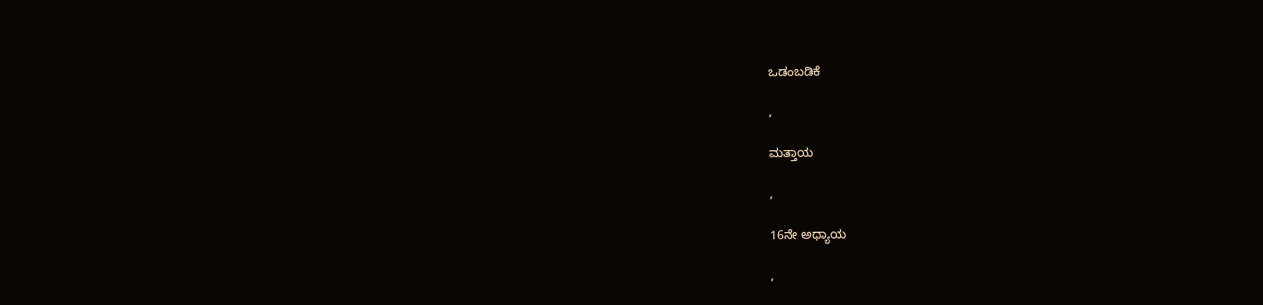ಒಡಂಬಡಿಕೆ

,

ಮತ್ತಾಯ

,

16ನೇ ಅಧ್ಯಾಯ

,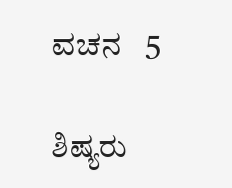ವಚನ   5

ಶಿಷ್ಯರು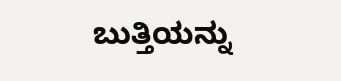ಬುತ್ತಿಯನ್ನು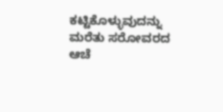ಕಟ್ಟಿಕೊಳ್ಳುವುದನ್ನು ಮರೆತು ಸರೋವರದ ಆಚೆ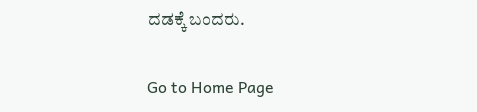ದಡಕ್ಕೆ ಬಂದರು.

Go to Home Page